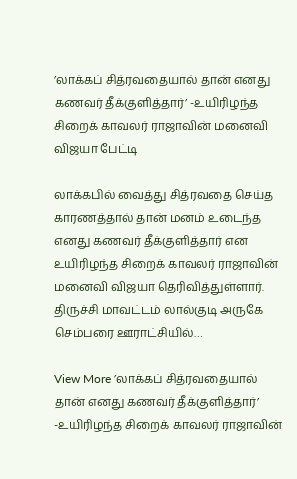’லாக்கப் சித்ரவதையால் தான் எனது கணவர் தீக்குளித்தார்’ -உயிரிழந்த சிறைக் காவலர் ராஜாவின் மனைவி விஜயா பேட்டி

லாக்கபில் வைத்து சித்ரவதை செய்த காரணத்தால் தான் மனம் உடைந்த எனது கணவர் தீக்குளித்தார் என உயிரிழந்த சிறைக் காவலர் ராஜாவின் மனைவி விஜயா தெரிவித்துள்ளார். திருச்சி மாவட்டம் லால்குடி அருகே செம்பரை ஊராட்சியில்…

View More ’லாக்கப் சித்ரவதையால் தான் எனது கணவர் தீக்குளித்தார்’ -உயிரிழந்த சிறைக் காவலர் ராஜாவின்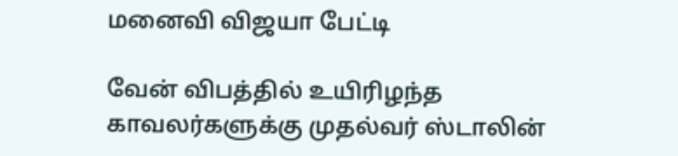மனைவி விஜயா பேட்டி

வேன் விபத்தில் உயிரிழந்த காவலர்களுக்கு முதல்வர் ஸ்டாலின்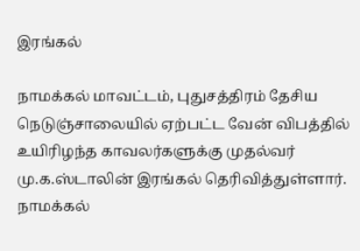இரங்கல்

நாமக்கல் மாவட்டம், புதுசத்திரம் தேசிய நெடுஞ்சாலையில் ஏற்பட்ட வேன் விபத்தில் உயிரிழந்த காவலர்களுக்கு முதல்வர் மு.க.ஸ்டாலின் இரங்கல் தெரிவித்துள்ளார். நாமக்கல்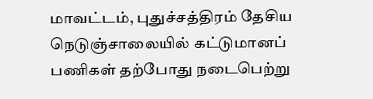மாவட்டம், புதுச்சத்திரம் தேசிய நெடுஞ்சாலையில் கட்டுமானப் பணிகள் தற்போது நடைபெற்று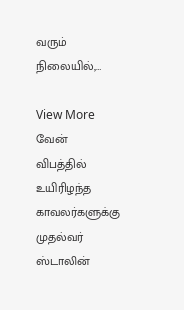வரும் நிலையில்,…

View More வேன் விபத்தில் உயிரிழந்த காவலர்களுக்கு முதல்வர் ஸ்டாலின்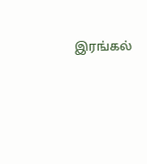இரங்கல்